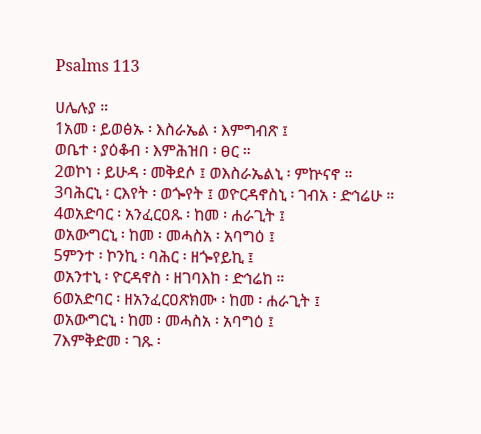Psalms 113

ሀሌሉያ ።
1አመ ፡ ይወፅኡ ፡ እስራኤል ፡ እምግብጽ ፤
ወቤተ ፡ ያዕቆብ ፡ እምሕዝበ ፡ ፀር ።
2ወኮነ ፡ ይሁዳ ፡ መቅደሶ ፤ ወእስራኤልኒ ፡ ምኵናኖ ።
3ባሕርኒ ፡ ርእየት ፡ ወጐየት ፤ ወዮርዳኖስኒ ፡ ገብአ ፡ ድኅሬሁ ።
4ወአድባር ፡ አንፈርዐጹ ፡ ከመ ፡ ሐራጊት ፤
ወአውግርኒ ፡ ከመ ፡ መሓስአ ፡ አባግዕ ፤
5ምንተ ፡ ኮንኪ ፡ ባሕር ፡ ዘጐየይኪ ፤
ወአንተኒ ፡ ዮርዳኖስ ፡ ዘገባእከ ፡ ድኅሬከ ።
6ወአድባር ፡ ዘአንፈርዐጽክሙ ፡ ከመ ፡ ሐራጊት ፤
ወአውግርኒ ፡ ከመ ፡ መሓስአ ፡ አባግዕ ፤
7እምቅድመ ፡ ገጹ ፡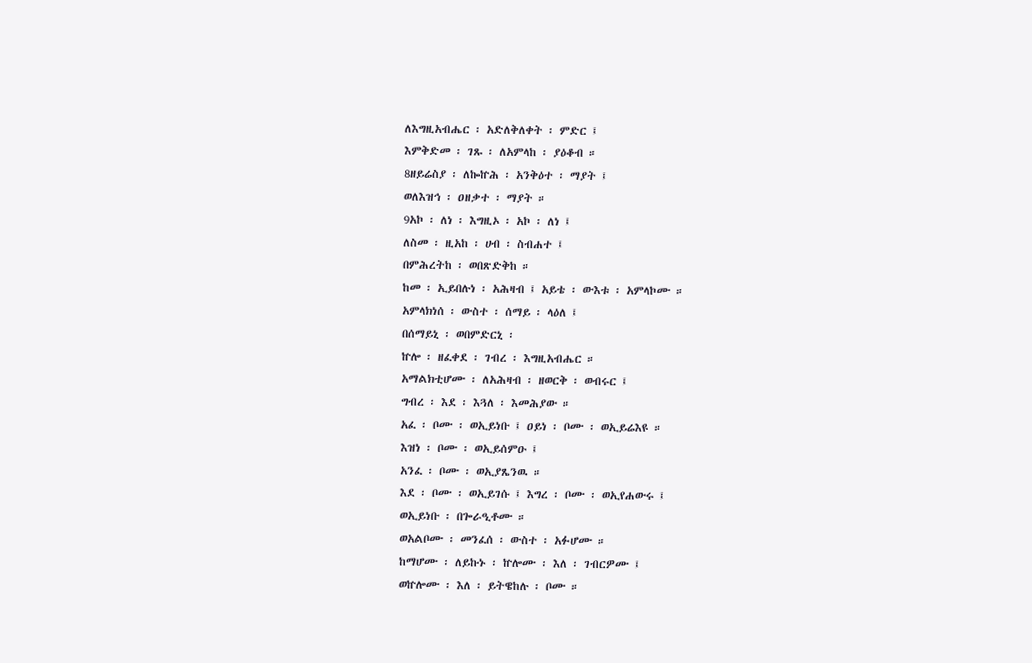ለእግዚአብሔር ፡ አድለቅለቀት ፡ ምድር ፤
እምቅድመ ፡ ገጹ ፡ ለአምላከ ፡ ያዕቆብ ።
8ዘይሬስያ ፡ ለኰኵሕ ፡ አንቅዕተ ፡ ማያት ፤
ወለእዝኅ ፡ ዐዘቃተ ፡ ማያት ።
9አኮ ፡ ለነ ፡ እግዚኦ ፡ አኮ ፡ ለነ ፤
ለስመ ፡ ዚአከ ፡ ሀብ ፡ ስብሐተ ፤
በምሕረትከ ፡ ወበጽድቅከ ።
ከመ ፡ ኢይበሉነ ፡ አሕዛብ ፤ አይቴ ፡ ውእቱ ፡ አምላኮሙ ።
አምላክነሰ ፡ ውስተ ፡ ሰማይ ፡ ላዕለ ፤
በሰማይኒ ፡ ወበምድርኒ ፡
ኵሎ ፡ ዘፈቀደ ፡ ገብረ ፡ እግዚአብሔር ።
አማልክቲሆሙ ፡ ለአሕዛብ ፡ ዘወርቅ ፡ ወብሩር ፤
ግብረ ፡ እደ ፡ እጓለ ፡ እመሕያው ።
አፈ ፡ ቦሙ ፡ ወኢይነቡ ፤ ዐይነ ፡ ቦሙ ፡ ወኢይሬእዩ ።
እዝነ ፡ ቦሙ ፡ ወኢይሰምዑ ፤
አንፈ ፡ ቦሙ ፡ ወኢያጼንዉ ።
እደ ፡ ቦሙ ፡ ወኢይገሱ ፤ እግረ ፡ ቦሙ ፡ ወኢየሐውሩ ፤
ወኢይነቡ ፡ በጐራዒቶሙ ።
ወአልቦሙ ፡ መንፈሰ ፡ ውስተ ፡ አፉሆሙ ።
ከማሆሙ ፡ ለይኩኑ ፡ ኵሎሙ ፡ እለ ፡ ገብርዎሙ ፤
ወኵሎሙ ፡ እለ ፡ ይትዌከሉ ፡ ቦሙ ።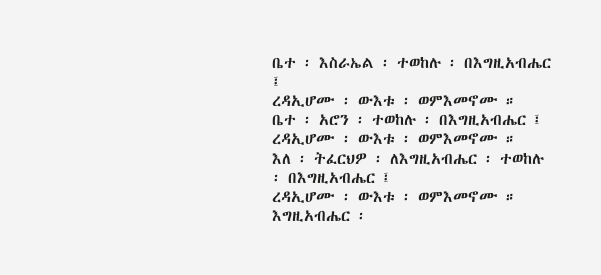ቤተ ፡ እስራኤል ፡ ተወከሉ ፡ በእግዚአብሔር ፤
ረዳኢሆሙ ፡ ውእቱ ፡ ወምእመኖሙ ።
ቤተ ፡ አሮን ፡ ተወከሉ ፡ በእግዚአብሔር ፤
ረዳኢሆሙ ፡ ውእቱ ፡ ወምእመኖሙ ።
እለ ፡ ትፈርህዎ ፡ ለእግዚአብሔር ፡ ተወከሉ ፡ በእግዚአብሔር ፤
ረዳኢሆሙ ፡ ውእቱ ፡ ወምእመኖሙ ።
እግዚአብሔር ፡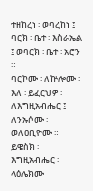ተዘከረነ ፡ ወባረከነ ፤
ባርክ ፡ ቤተ ፡ እስራኤል ፤ ወባርክ ፡ ቤተ ፡ አሮን ።
ባርኮሙ ፡ ለኵሎሙ ፡ እለ ፡ ይፈርህዎ ፡ ለእግዚአብሔር ፤
ለንኡሶሙ ፡ ወለዐቢዮሙ ።
ይዌስክ ፡ እግዚአብሔር ፡ ላዕሌክሙ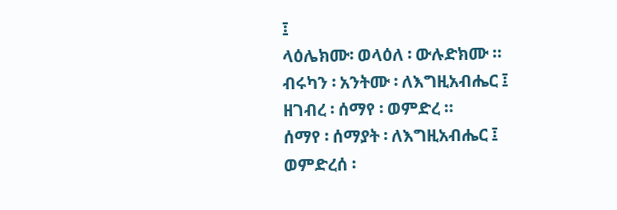፤
ላዕሌክሙ፡ ወላዕለ ፡ ውሉድክሙ ።
ብሩካን ፡ አንትሙ ፡ ለእግዚአብሔር ፤
ዘገብረ ፡ ሰማየ ፡ ወምድረ ።
ሰማየ ፡ ሰማያት ፡ ለእግዚአብሔር ፤
ወምድረሰ ፡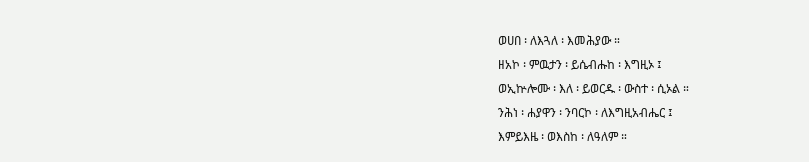ወሀበ ፡ ለእጓለ ፡ እመሕያው ።
ዘአኮ ፡ ምዉታን ፡ ይሴብሑከ ፡ እግዚኦ ፤
ወኢኵሎሙ ፡ እለ ፡ ይወርዱ ፡ ውስተ ፡ ሲኦል ።
ንሕነ ፡ ሐያዋን ፡ ንባርኮ ፡ ለእግዚአብሔር ፤
እምይእዜ ፡ ወእስከ ፡ ለዓለም ።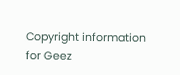Copyright information for Geez